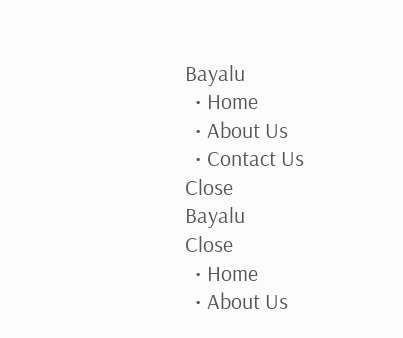Bayalu
  • Home
  • About Us
  • Contact Us
Close
Bayalu
Close
  • Home
  • About Us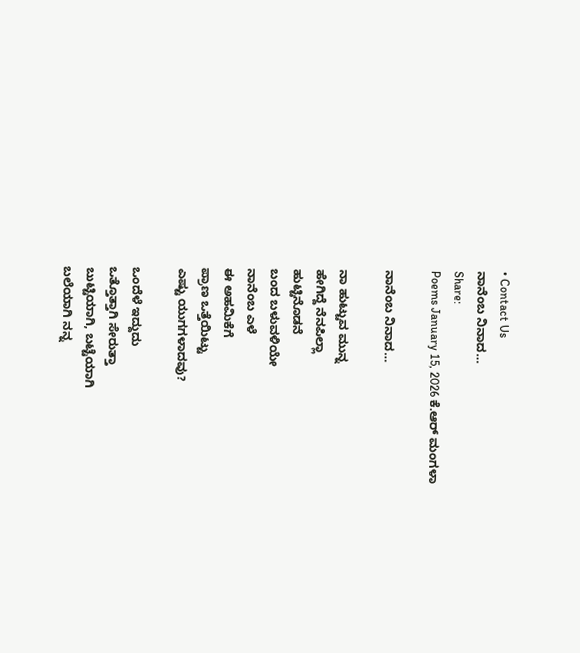• Contact Us
ನಾನೆಂಬ ನಿನಾದ…
Share:
Poems January 15, 2026 ಕೆ.ಆರ್ ಮಂಗಳಾ

ನಾನೆಂಬ ನಿನಾದ…

ನಾ ಹುಟ್ಟುವ ಮುನ್ನ
ಹೇಗಿದ್ದೆ ನೆನಪಿಲ್ಲಾ
ಹುಟ್ಟಿನೊಡನೆ
ಬಂದ ಬಳುವಳಿಯೇ
ನಾನೆಂಬ ಎಳೆ
ಈ ಅಹಮಿಕೆಗೆ
ಪ್ರಾಣ ಒತ್ತೆಯಿಟ್ಟು
ಎಷ್ಟು ಯುಗಗಳಾದವು?

ಒಂದೆಳೆ ಇದ್ದುದು
ಒತ್ತೊತ್ತಾಗಿ ಸೇರುತ್ತಾ
ಬುಟ್ಟಿಯಾಗಿ, ಬಟ್ಟೆಯಾಗಿ
ಬಲೆಯಾಗಿ ನನ್ನ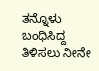ತನ್ನೊಳು ಬಂಧಿಸಿದ್ದ
ತಿಳಿಸಲು ನೀನೇ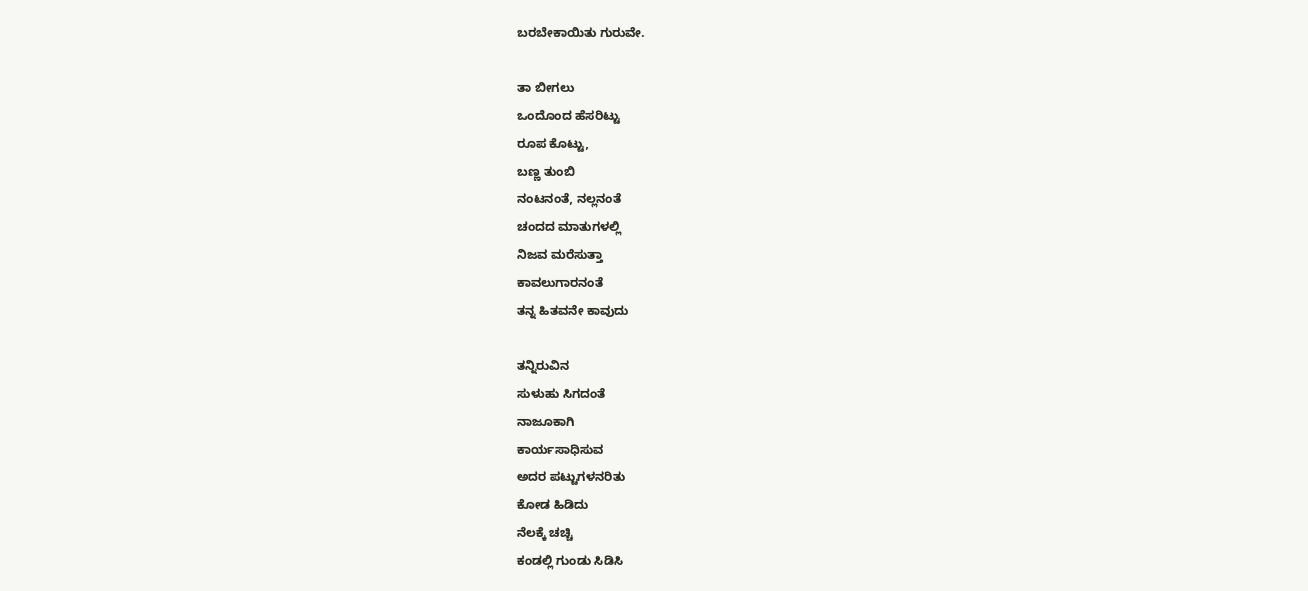ಬರಬೇಕಾಯಿತು ಗುರುವೇ.

ತಾ ಬೀಗಲು
ಒಂದೊಂದ ಹೆಸರಿಟ್ಟು
ರೂಪ ಕೊಟ್ಟು,
ಬಣ್ಣ ತುಂಬಿ
ನಂಟನಂತೆ, ನಲ್ಲನಂತೆ
ಚಂದದ ಮಾತುಗಳಲ್ಲಿ
ನಿಜವ ಮರೆಸುತ್ತಾ
ಕಾವಲುಗಾರನಂತೆ
ತನ್ನ ಹಿತವನೇ ಕಾವುದು

ತನ್ನಿರುವಿನ
ಸುಳುಹು ಸಿಗದಂತೆ
ನಾಜೂಕಾಗಿ
ಕಾರ್ಯಸಾಧಿಸುವ
ಅದರ ಪಟ್ಟುಗಳನರಿತು
ಕೋಡ ಹಿಡಿದು
ನೆಲಕ್ಕೆ ಚಚ್ಚಿ
ಕಂಡಲ್ಲಿ ಗುಂಡು ಸಿಡಿಸಿ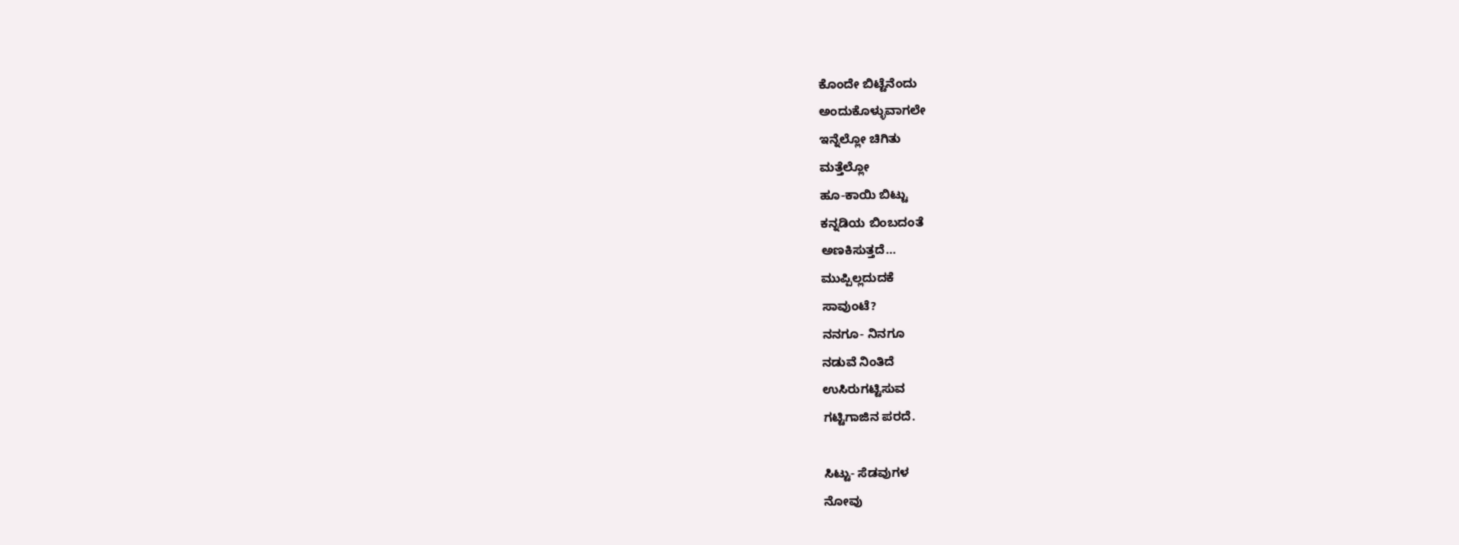ಕೊಂದೇ ಬಿಟ್ಟೆನೆಂದು
ಅಂದುಕೊಳ್ಳುವಾಗಲೇ
ಇನ್ನೆಲ್ಲೋ ಚಿಗಿತು
ಮತ್ತೆಲ್ಲೋ
ಹೂ-ಕಾಯಿ ಬಿಟ್ಟು
ಕನ್ನಡಿಯ ಬಿಂಬದಂತೆ
ಅಣಕಿಸುತ್ತದೆ…
ಮುಪ್ಪಿಲ್ಲದುದಕೆ
ಸಾವುಂಟೆ?
ನನಗೂ- ನಿನಗೂ
ನಡುವೆ ನಿಂತಿದೆ
ಉಸಿರುಗಟ್ಟಿಸುವ
ಗಟ್ಟಿಗಾಜಿನ ಪರದೆ.

ಸಿಟ್ಟು- ಸೆಡವುಗಳ
ನೋವು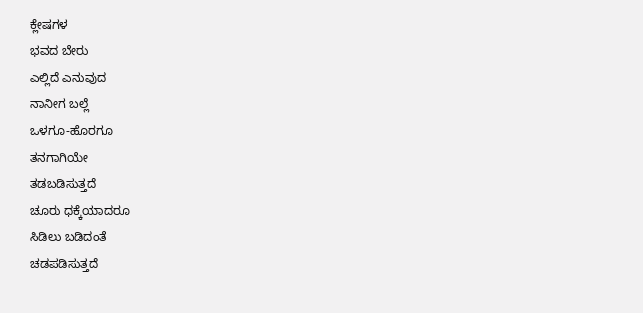ಕ್ಲೇಷಗಳ
ಭವದ ಬೇರು
ಎಲ್ಲಿದೆ ಎನುವುದ
ನಾನೀಗ ಬಲ್ಲೆ
ಒಳಗೂ-ಹೊರಗೂ
ತನಗಾಗಿಯೇ
ತಡಬಡಿಸುತ್ತದೆ
ಚೂರು ಧಕ್ಕೆಯಾದರೂ
ಸಿಡಿಲು ಬಡಿದಂತೆ
ಚಡಪಡಿಸುತ್ತದೆ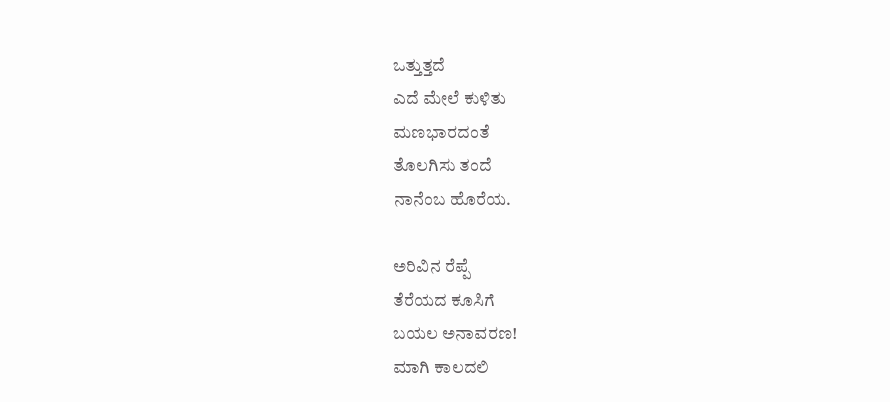ಒತ್ತುತ್ತದೆ
ಎದೆ ಮೇಲೆ ಕುಳಿತು
ಮಣಭಾರದಂತೆ
ತೊಲಗಿಸು ತಂದೆ
ನಾನೆಂಬ ಹೊರೆಯ.

ಅರಿವಿನ ರೆಪ್ಪೆ
ತೆರೆಯದ ಕೂಸಿಗೆ
ಬಯಲ ಅನಾವರಣ!
ಮಾಗಿ ಕಾಲದಲಿ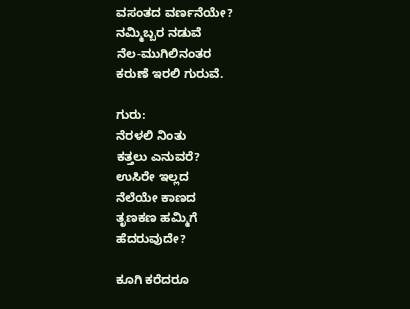ವಸಂತದ ವರ್ಣನೆಯೇ?
ನಮ್ಮಿಬ್ಬರ ನಡುವೆ
ನೆಲ-ಮುಗಿಲಿನಂತರ
ಕರುಣೆ ಇರಲಿ ಗುರುವೆ.

ಗುರು:
ನೆರಳಲಿ ನಿಂತು
ಕತ್ತಲು ಎನುವರೆ?
ಉಸಿರೇ ಇಲ್ಲದ
ನೆಲೆಯೇ ಕಾಣದ
ತೃಣಕಣ ಹಮ್ಮಿಗೆ
ಹೆದರುವುದೇ?

ಕೂಗಿ ಕರೆದರೂ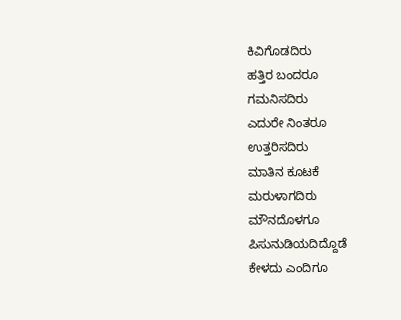ಕಿವಿಗೊಡದಿರು
ಹತ್ತಿರ ಬಂದರೂ
ಗಮನಿಸದಿರು
ಎದುರೇ ನಿಂತರೂ
ಉತ್ತರಿಸದಿರು
ಮಾತಿನ ಕೂಟಕೆ
ಮರುಳಾಗದಿರು
ಮೌನದೊಳಗೂ
ಪಿಸುನುಡಿಯದಿದ್ದೊಡೆ
ಕೇಳದು ಎಂದಿಗೂ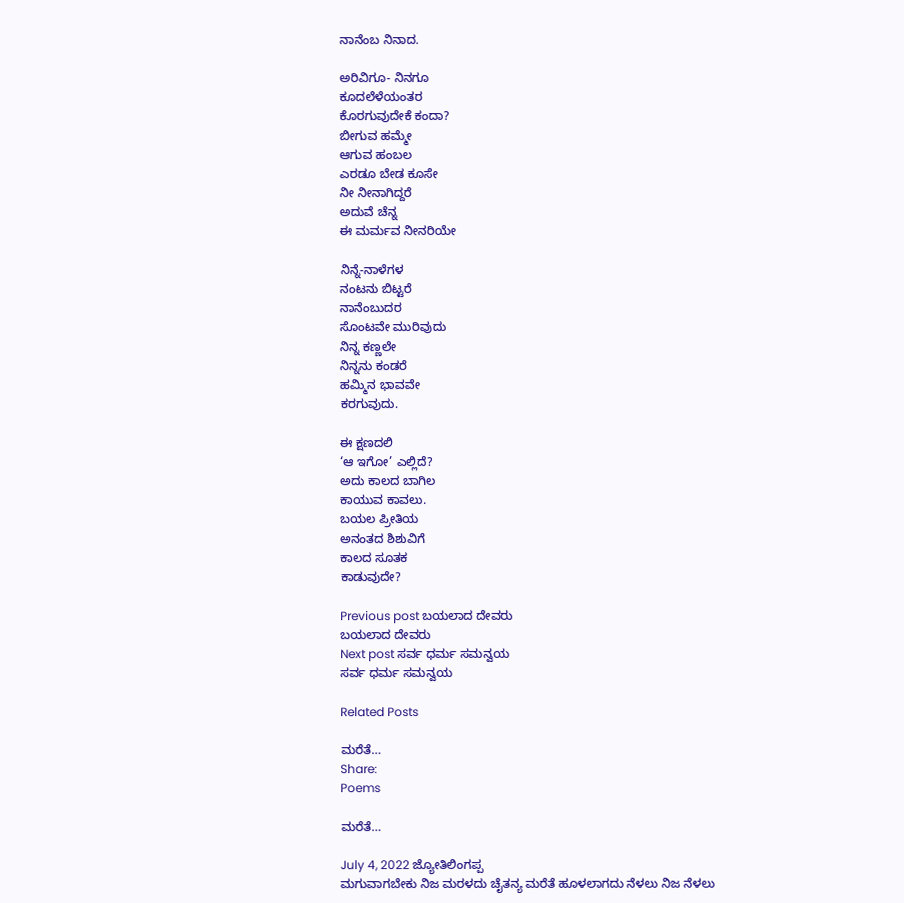ನಾನೆಂಬ ನಿನಾದ.

ಅರಿವಿಗೂ- ನಿನಗೂ
ಕೂದಲೆಳೆಯಂತರ
ಕೊರಗುವುದೇಕೆ ಕಂದಾ?
ಬೀಗುವ ಹಮ್ಮೇ
ಆಗುವ ಹಂಬಲ
ಎರಡೂ ಬೇಡ ಕೂಸೇ
ನೀ ನೀನಾಗಿದ್ದರೆ
ಅದುವೆ ಚೆನ್ನ
ಈ ಮರ್ಮವ ನೀನರಿಯೇ

ನಿನ್ನೆ-ನಾಳೆಗಳ
ನಂಟನು ಬಿಟ್ಟರೆ
ನಾನೆಂಬುದರ
ಸೊಂಟವೇ ಮುರಿವುದು
ನಿನ್ನ ಕಣ್ಣಲೇ
ನಿನ್ನನು ಕಂಡರೆ
ಹಮ್ಮಿನ ಭಾವವೇ
ಕರಗುವುದು.

ಈ ಕ್ಷಣದಲಿ
‘ಆ ಇಗೋ’ ಎಲ್ಲಿದೆ?
ಅದು ಕಾಲದ ಬಾಗಿಲ
ಕಾಯುವ ಕಾವಲು.
ಬಯಲ ಪ್ರೀತಿಯ
ಅನಂತದ ಶಿಶುವಿಗೆ
ಕಾಲದ ಸೂತಕ
ಕಾಡುವುದೇ?

Previous post ಬಯಲಾದ ದೇವರು
ಬಯಲಾದ ದೇವರು
Next post ಸರ್ವ ಧರ್ಮ ಸಮನ್ವಯ
ಸರ್ವ ಧರ್ಮ ಸಮನ್ವಯ

Related Posts

ಮರೆತೆ…
Share:
Poems

ಮರೆತೆ…

July 4, 2022 ಜ್ಯೋತಿಲಿಂಗಪ್ಪ
ಮಗುವಾಗಬೇಕು ನಿಜ ಮರಳದು ಚೈತನ್ಯ ಮರೆತೆ ಹೂಳಲಾಗದು ನೆಳಲು ನಿಜ ನೆಳಲು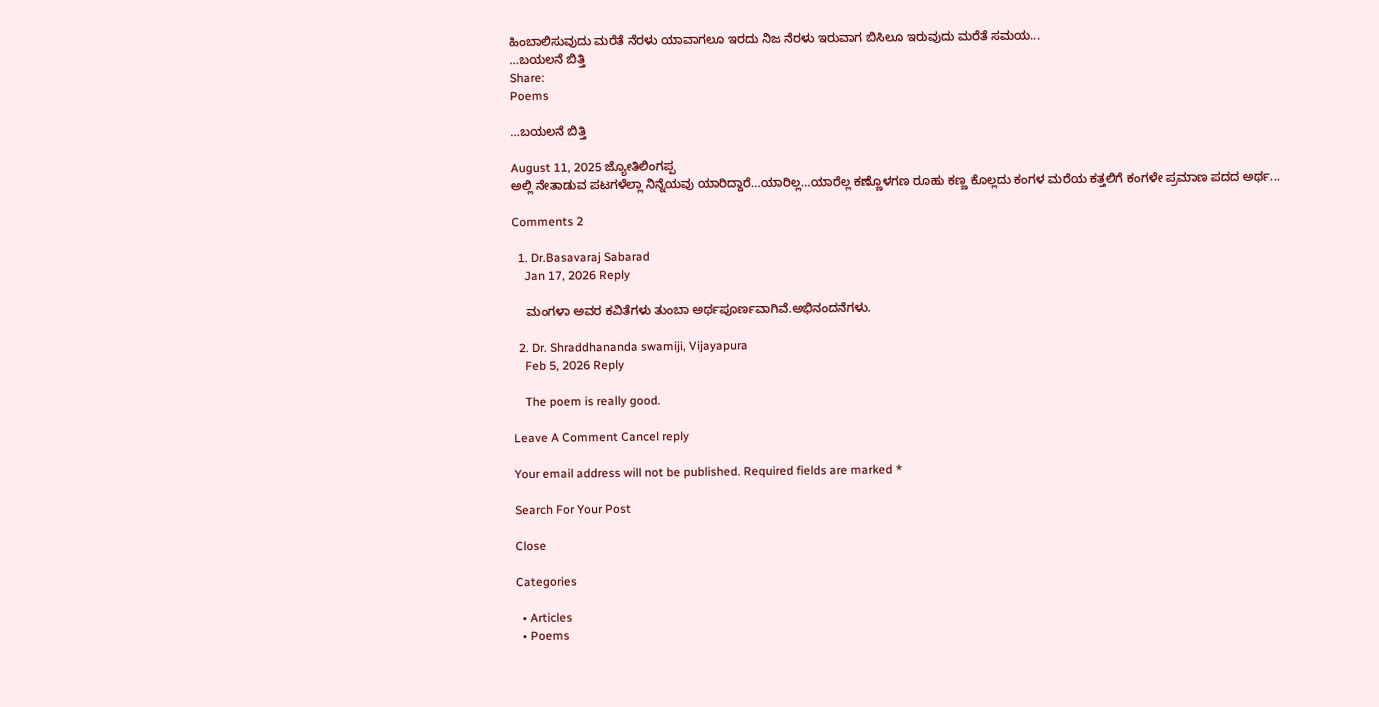ಹಿಂಬಾಲಿಸುವುದು ಮರೆತೆ ನೆರಳು ಯಾವಾಗಲೂ ಇರದು ನಿಜ ನೆರಳು ಇರುವಾಗ ಬಿಸಿಲೂ ಇರುವುದು ಮರೆತೆ ಸಮಯ...
…ಬಯಲನೆ ಬಿತ್ತಿ
Share:
Poems

…ಬಯಲನೆ ಬಿತ್ತಿ

August 11, 2025 ಜ್ಯೋತಿಲಿಂಗಪ್ಪ
ಅಲ್ಲಿ ನೇತಾಡುವ ಪಟಗಳೆಲ್ಲಾ ನಿನ್ನೆಯವು ಯಾರಿದ್ದಾರೆ…ಯಾರಿಲ್ಲ…ಯಾರೆಲ್ಲ ಕಣ್ಣೊಳಗಣ ರೂಹು ಕಣ್ಣ ಕೊಲ್ಲದು ಕಂಗಳ ಮರೆಯ ಕತ್ತಲಿಗೆ ಕಂಗಳೇ ಪ್ರಮಾಣ ಪದದ ಅರ್ಥ...

Comments 2

  1. Dr.Basavaraj Sabarad
    Jan 17, 2026 Reply

    ಮಂಗಳಾ ಅವರ ಕವಿತೆಗಳು ತುಂಬಾ ಅರ್ಥಪೂರ್ಣವಾಗಿವೆ.ಅಭಿನಂದನೆಗಳು.

  2. Dr. Shraddhananda swamiji, Vijayapura
    Feb 5, 2026 Reply

    The poem is really good.

Leave A Comment Cancel reply

Your email address will not be published. Required fields are marked *

Search For Your Post

Close

Categories

  • Articles
  • Poems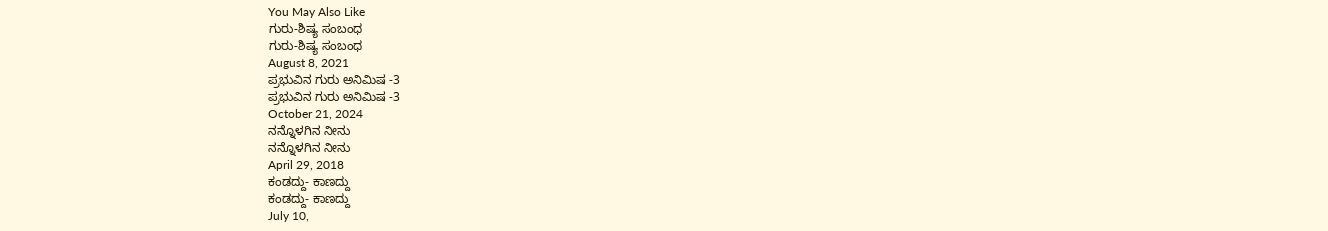You May Also Like
ಗುರು-ಶಿಷ್ಯ ಸಂಬಂಧ
ಗುರು-ಶಿಷ್ಯ ಸಂಬಂಧ
August 8, 2021
ಪ್ರಭುವಿನ ಗುರು ಅನಿಮಿಷ -3
ಪ್ರಭುವಿನ ಗುರು ಅನಿಮಿಷ -3
October 21, 2024
ನನ್ನೊಳಗಿನ ನೀನು
ನನ್ನೊಳಗಿನ ನೀನು
April 29, 2018
ಕಂಡದ್ದು- ಕಾಣದ್ದು
ಕಂಡದ್ದು- ಕಾಣದ್ದು
July 10,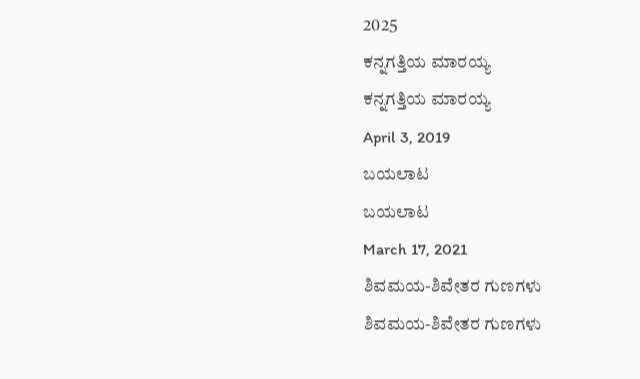2025
ಕನ್ನಗತ್ತಿಯ ಮಾರಯ್ಯ
ಕನ್ನಗತ್ತಿಯ ಮಾರಯ್ಯ
April 3, 2019
ಬಯಲಾಟ
ಬಯಲಾಟ
March 17, 2021
ಶಿವಮಯ-ಶಿವೇತರ ಗುಣಗಳು
ಶಿವಮಯ-ಶಿವೇತರ ಗುಣಗಳು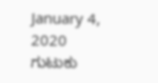January 4, 2020
ಗುಟುಕು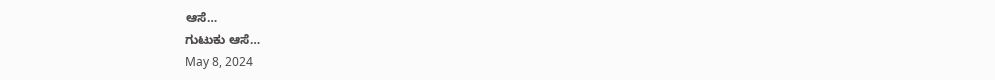ಆಸೆ…
ಗುಟುಕು ಆಸೆ…
May 8, 2024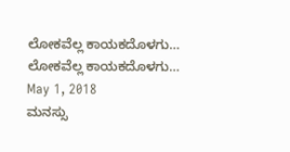ಲೋಕವೆಲ್ಲ ಕಾಯಕದೊಳಗು…
ಲೋಕವೆಲ್ಲ ಕಾಯಕದೊಳಗು…
May 1, 2018
ಮನಸ್ಸು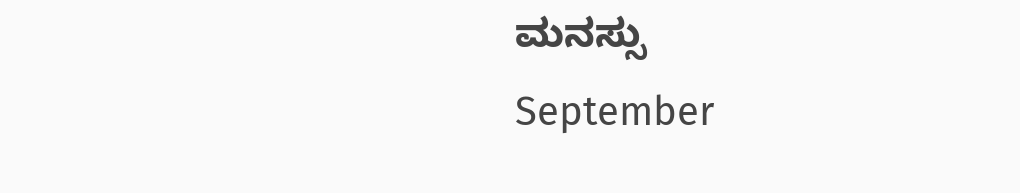ಮನಸ್ಸು
September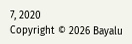7, 2020
Copyright © 2026 Bayalu